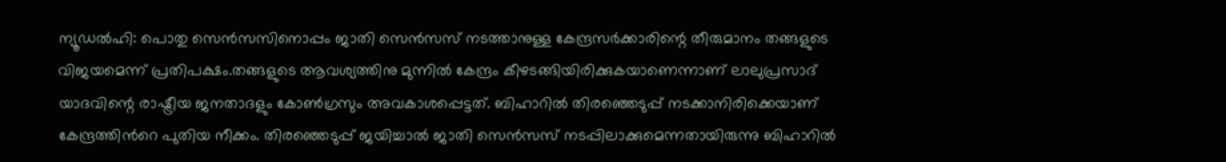ന്യൂഡല്‍ഹി: പൊതു സെന്‍സസിനൊപ്പം ജാതി സെന്‍സസ് നടത്താനുള്ള കേന്ദ്രസർക്കാരിന്റെ തീരുമാനം തങ്ങളുടെ വിജയമെന്ന് പ്രതിപക്ഷം.തങ്ങളുടെ ആവശ്യത്തിനു മുന്നിൽ കേന്ദ്രം കീഴടങ്ങിയിരിക്കുകയാണെന്നാണ് ലാലുപ്രസാദ് യാദവിന്റെ രാഷ്ട്രീയ ജനതാദളും കോണ്‍ഗ്രസും അവകാശപ്പെട്ടത്. ബിഹാറിൽ തിരഞ്ഞെടുപ്പ് നടക്കാനിരിക്കെയാണ് കേന്ദ്രത്തിന്‍റെ പുതിയ നീക്കം. തിരഞ്ഞെടുപ്പ് ജയിച്ചാല്‍ ജാതി സെന്‍സസ് നടപ്പിലാക്കുമെന്നതായിരുന്നു ബിഹാറില്‍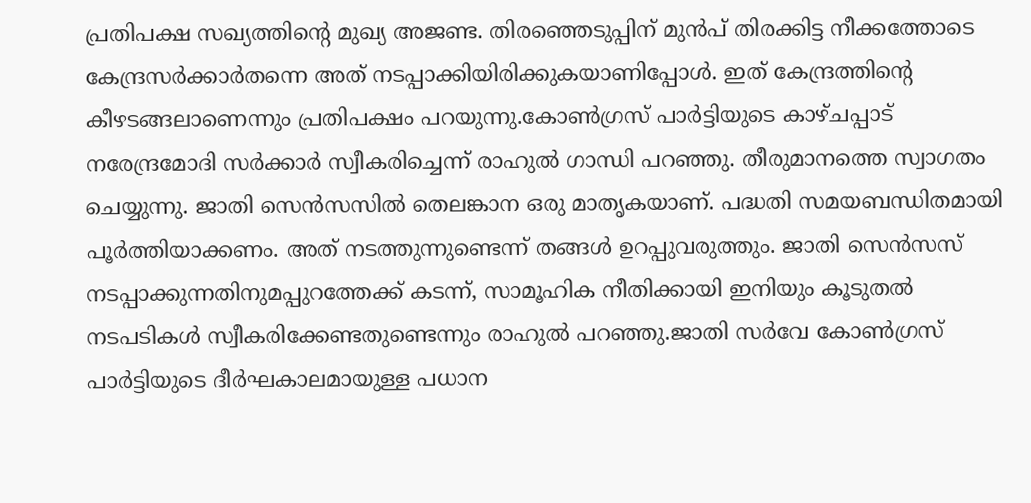പ്രതിപക്ഷ സഖ്യത്തിന്റെ മുഖ്യ അജണ്ട. തിരഞ്ഞെടുപ്പിന് മുന്‍പ് തിരക്കിട്ട നീക്കത്തോടെ കേന്ദ്രസര്‍ക്കാര്‍തന്നെ അത് നടപ്പാക്കിയിരിക്കുകയാണിപ്പോള്‍. ഇത് കേന്ദ്രത്തിന്റെ കീഴടങ്ങലാണെന്നും പ്രതിപക്ഷം പറയുന്നു.കോണ്‍ഗ്രസ് പാര്‍ട്ടിയുടെ കാഴ്ചപ്പാട് നരേന്ദ്രമോദി സര്‍ക്കാര്‍ സ്വീകരിച്ചെന്ന് രാഹുല്‍ ഗാന്ധി പറഞ്ഞു. തീരുമാനത്തെ സ്വാഗതം ചെയ്യുന്നു. ജാതി സെന്‍സസില്‍ തെലങ്കാന ഒരു മാതൃകയാണ്. പദ്ധതി സമയബന്ധിതമായി പൂര്‍ത്തിയാക്കണം. അത് നടത്തുന്നുണ്ടെന്ന് തങ്ങള്‍ ഉറപ്പുവരുത്തും. ജാതി സെന്‍സസ് നടപ്പാക്കുന്നതിനുമപ്പുറത്തേക്ക് കടന്ന്, സാമൂഹിക നീതിക്കായി ഇനിയും കൂടുതല്‍ നടപടികള്‍ സ്വീകരിക്കേണ്ടതുണ്ടെന്നും രാഹുല്‍ പറഞ്ഞു.ജാതി സര്‍വേ കോൺഗ്രസ് പാര്‍ട്ടിയുടെ ദീര്‍ഘകാലമായുള്ള പധാന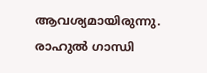ആവശ്യമായിരുന്നു. രാഹുല്‍ ഗാന്ധി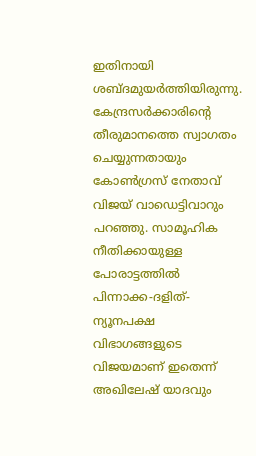ഇതിനായി ശബ്ദമുയര്‍ത്തിയിരുന്നു. കേന്ദ്രസര്‍ക്കാരിന്റെ തീരുമാനത്തെ സ്വാഗതം ചെയ്യുന്നതായും കോണ്‍ഗ്രസ് നേതാവ് വിജയ് വാഡെട്ടിവാറും പറഞ്ഞു. സാമൂഹിക നീതിക്കായുള്ള പോരാട്ടത്തില്‍ പിന്നാക്ക-ദളിത്-ന്യൂനപക്ഷ വിഭാഗങ്ങളുടെ വിജയമാണ് ഇതെന്ന് അഖിലേഷ് യാദവും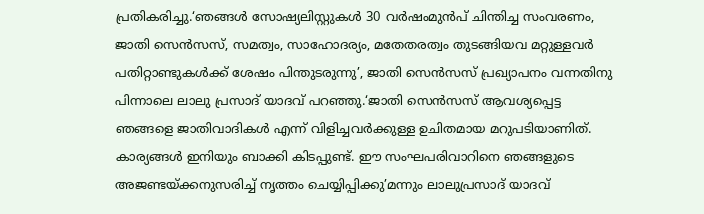പ്രതികരിച്ചു.‘ഞങ്ങള്‍ സോഷ്യലിസ്റ്റുകള്‍ 30 വര്‍ഷംമുന്‍പ് ചിന്തിച്ച സംവരണം, ജാതി സെന്‍സസ്, സമത്വം, സാഹോദര്യം, മതേതരത്വം തുടങ്ങിയവ മറ്റുള്ളവര്‍ പതിറ്റാണ്ടുകള്‍ക്ക് ശേഷം പിന്തുടരുന്നു’, ജാതി സെന്‍സസ് പ്രഖ്യാപനം വന്നതിനു പിന്നാലെ ലാലു പ്രസാദ് യാദവ് പറഞ്ഞു.‘ജാതി സെന്‍സസ് ആവശ്യപ്പെട്ട ഞങ്ങളെ ജാതിവാദികൾ എന്ന് വിളിച്ചവര്‍ക്കുള്ള ഉചിതമായ മറുപടിയാണിത്. കാര്യങ്ങള്‍ ഇനിയും ബാക്കി കിടപ്പുണ്ട്. ഈ സംഘപരിവാറിനെ ഞങ്ങളുടെ അജണ്ടയ്ക്കനുസരിച്ച് നൃത്തം ചെയ്യിപ്പിക്കു’മന്നും ലാലുപ്രസാദ് യാദവ്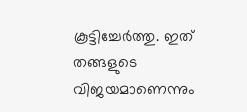കൂട്ടിച്ചേര്‍ത്തു. ഇത് തങ്ങളുടെ വിജയമാണെന്നും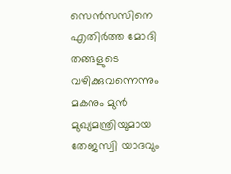സെന്‍സസിനെ എതിര്‍ത്ത മോദി തങ്ങളുടെ വഴിക്കുവന്നെന്നും മകനും മുൻ മുഖ്യമന്ത്രിയുമായ തേജസ്വി യാദവും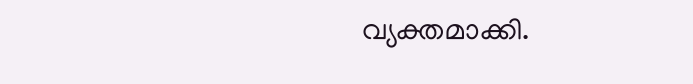വ്യക്തമാക്കി.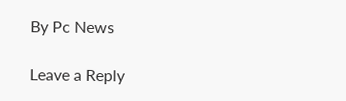By Pc News

Leave a Reply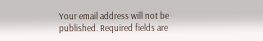Your email address will not be published. Required fields are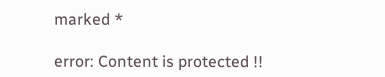marked *

error: Content is protected !!